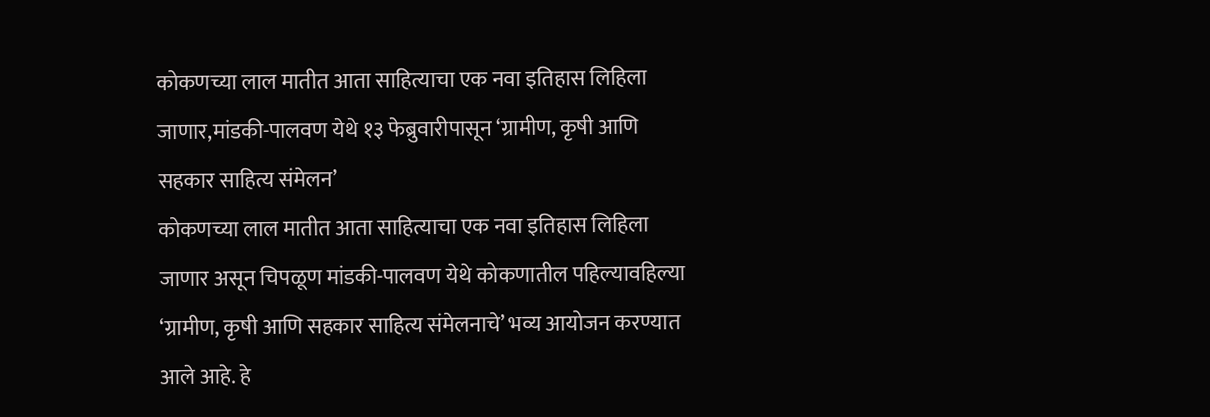कोकणच्या लाल मातीत आता साहित्याचा एक नवा इतिहास लिहिला जाणार,मांडकी-पालवण येथे १३ फेब्रुवारीपासून ‘ग्रामीण, कृषी आणि सहकार साहित्य संमेलन’
कोकणच्या लाल मातीत आता साहित्याचा एक नवा इतिहास लिहिला जाणार असून चिपळूण मांडकी-पालवण येथे कोकणातील पहिल्यावहिल्या ‘ग्रामीण, कृषी आणि सहकार साहित्य संमेलनाचे’ भव्य आयोजन करण्यात आले आहे. हे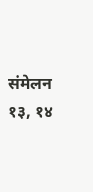संमेलन १३, १४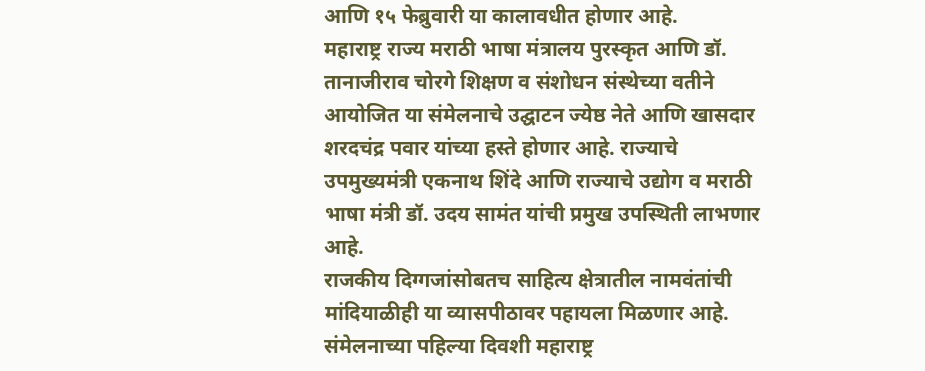आणि १५ फेब्रुवारी या कालावधीत होणार आहे.
महाराष्ट्र राज्य मराठी भाषा मंत्रालय पुरस्कृत आणि डॉ. तानाजीराव चोरगे शिक्षण व संशोधन संस्थेच्या वतीने आयोजित या संमेलनाचे उद्घाटन ज्येष्ठ नेते आणि खासदार शरदचंद्र पवार यांच्या हस्ते होणार आहे. राज्याचे उपमुख्यमंत्री एकनाथ शिंदे आणि राज्याचे उद्योग व मराठी भाषा मंत्री डॉ. उदय सामंत यांची प्रमुख उपस्थिती लाभणार आहे.
राजकीय दिग्गजांसोबतच साहित्य क्षेत्रातील नामवंतांची मांदियाळीही या व्यासपीठावर पहायला मिळणार आहे. संमेलनाच्या पहिल्या दिवशी महाराष्ट्र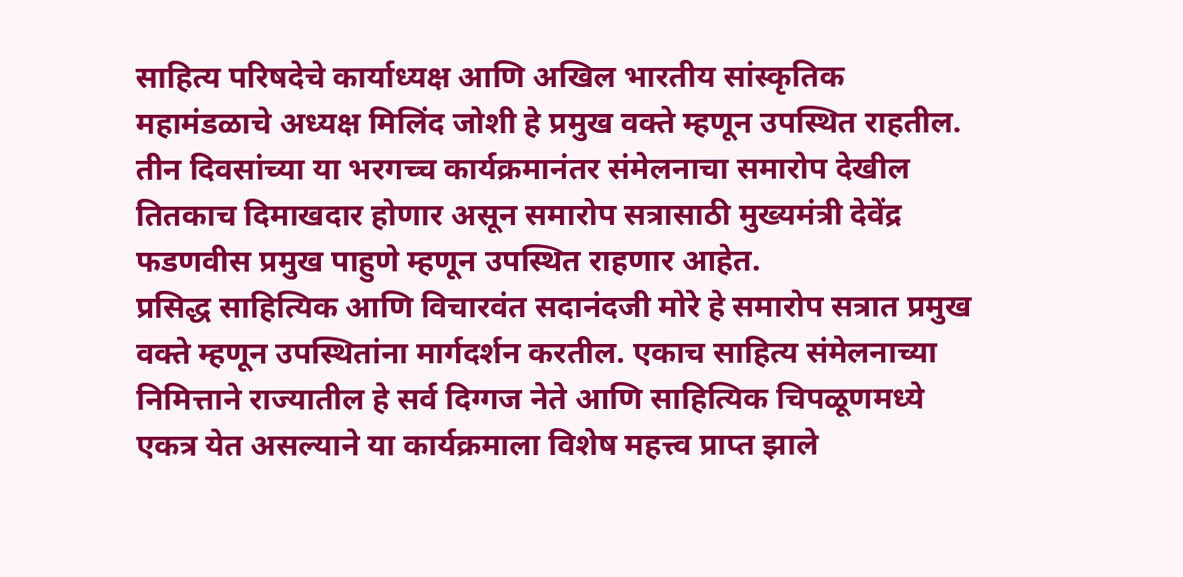साहित्य परिषदेचे कार्याध्यक्ष आणि अखिल भारतीय सांस्कृतिक महामंडळाचे अध्यक्ष मिलिंद जोशी हे प्रमुख वक्ते म्हणून उपस्थित राहतील. तीन दिवसांच्या या भरगच्च कार्यक्रमानंतर संमेलनाचा समारोप देखील तितकाच दिमाखदार होणार असून समारोप सत्रासाठी मुख्यमंत्री देवेंद्र फडणवीस प्रमुख पाहुणे म्हणून उपस्थित राहणार आहेत.
प्रसिद्ध साहित्यिक आणि विचारवंत सदानंदजी मोरे हे समारोप सत्रात प्रमुख वक्ते म्हणून उपस्थितांना मार्गदर्शन करतील. एकाच साहित्य संमेलनाच्या निमित्ताने राज्यातील हे सर्व दिग्गज नेते आणि साहित्यिक चिपळूणमध्ये एकत्र येत असल्याने या कार्यक्रमाला विशेष महत्त्व प्राप्त झाले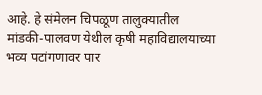आहे. हे संमेलन चिपळूण तालुक्यातील मांडकी-पालवण येथील कृषी महाविद्यालयाच्या भव्य पटांगणावर पार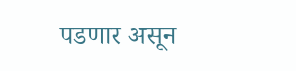पडणार असून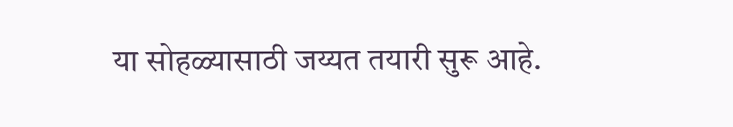या सोहळ्यासाठी जय्यत तयारी सुरू आहे.